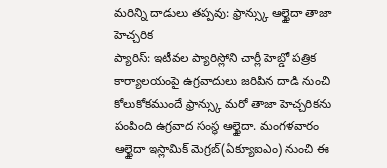మరిన్ని దాడులు తప్పవు: ఫ్రాన్స్కు ఆల్ఖైదా తాజా హెచ్చరిక
ప్యారిస్: ఇటీవల ప్యారిస్లోని చార్లీ హెబ్డో పత్రిక కార్యాలయంపై ఉగ్రవాదులు జరిపిన దాడి నుంచి కోలుకోకముందే ఫ్రాన్స్కు మరో తాజా హెచ్చరికను పంపింది ఉగ్రవాద సంస్థ ఆల్ఖైదా. మంగళవారం ఆల్ఖైదా ఇస్లామిక్ మెగ్రబ్(ఏక్యూఐఎం) నుంచి ఈ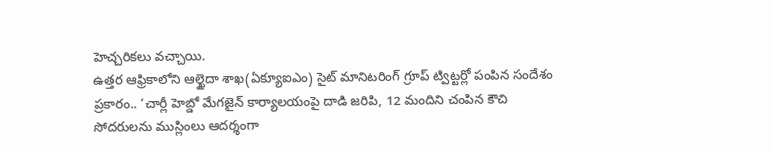హెచ్చరికలు వచ్చాయి.
ఉత్తర ఆఫ్రికాలోని ఆల్ఖైదా శాఖ(ఏక్యూఐఎం) సైట్ మానిటరింగ్ గ్రూప్ ట్విట్టర్లో పంపిన సందేశం ప్రకారం.. ‘చార్లీ హెబ్డో మేగజైన్ కార్యాలయంపై దాడి జరిపి, 12 మందిని చంపిన కౌచి సోదరులను ముస్లింలు ఆదర్శంగా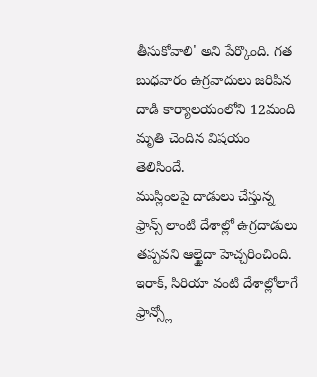తీసుకోవాలి' అని పేర్కొంది. గత బుధవారం ఉగ్రవాదులు జరిపిన దాడి కార్యాలయంలోని 12మంది మృతి చెందిన విషయం తెలిసిందే.
ముస్లింలపై దాడులు చేస్తున్న ఫ్రాన్స్ లాంటి దేశాల్లో ఉగ్రదాడులు తప్పవని ఆల్ఖైదా హెచ్చరించింది. ఇరాక్, సిరియా వంటి దేశాల్లోలాగే ఫ్రాన్స్లో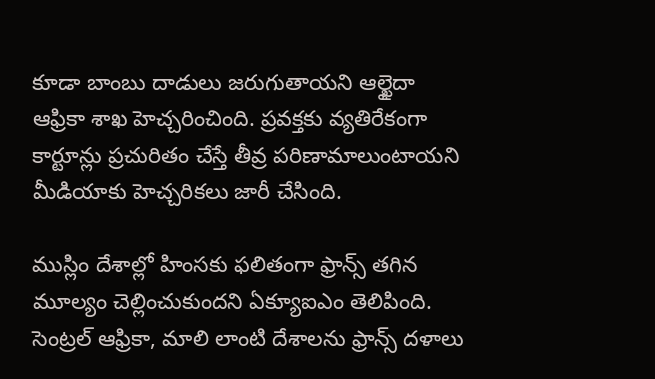కూడా బాంబు దాడులు జరుగుతాయని ఆల్ఖైదా ఆఫ్రికా శాఖ హెచ్చరించింది. ప్రవక్తకు వ్యతిరేకంగా కార్టూన్లు ప్రచురితం చేస్తే తీవ్ర పరిణామాలుంటాయని మీడియాకు హెచ్చరికలు జారీ చేసింది.

ముస్లిం దేశాల్లో హింసకు ఫలితంగా ఫ్రాన్స్ తగిన మూల్యం చెల్లించుకుందని ఏక్యూఐఎం తెలిపింది. సెంట్రల్ ఆఫ్రికా, మాలి లాంటి దేశాలను ఫ్రాన్స్ దళాలు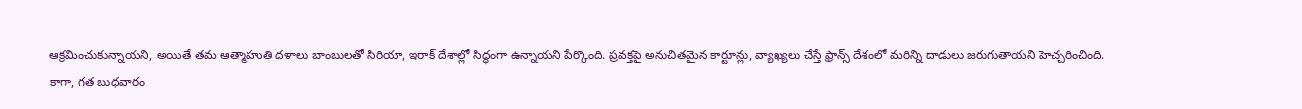ఆక్రమించుకున్నాయని, అయితే తమ ఆత్మాహుతి దళాలు బాంబులతో సిరియా, ఇరాక్ దేశాల్లో సిద్ధంగా ఉన్నాయని పేర్కొంది. ప్రవక్తపై అనుచితమైన కార్టూన్లు, వ్యాఖ్యలు చేస్తే ఫ్రాన్స్ దేశంలో మరిన్ని దాడులు జరుగుతాయని హెచ్చరించింది.
కాగా, గత బుధవారం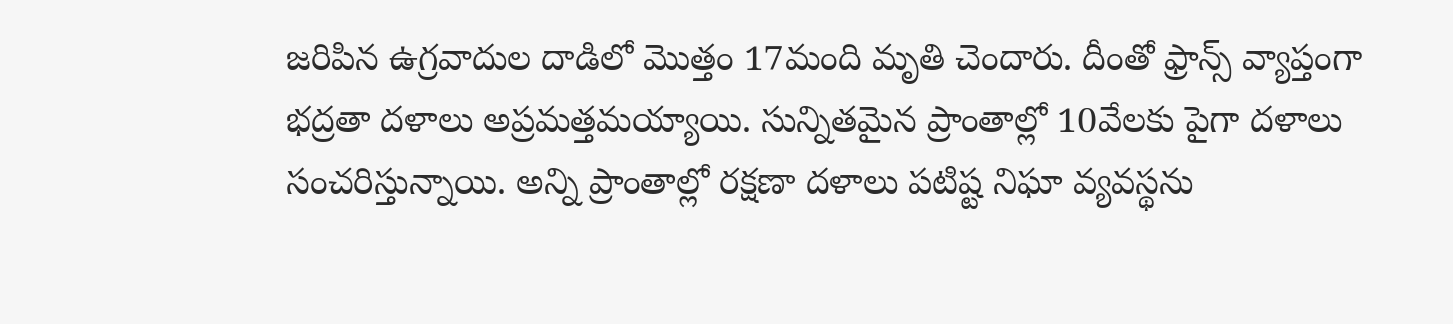జరిపిన ఉగ్రవాదుల దాడిలో మొత్తం 17మంది మృతి చెందారు. దీంతో ఫ్రాన్స్ వ్యాప్తంగా భద్రతా దళాలు అప్రమత్తమయ్యాయి. సున్నితమైన ప్రాంతాల్లో 10వేలకు పైగా దళాలు సంచరిస్తున్నాయి. అన్ని ప్రాంతాల్లో రక్షణా దళాలు పటిష్ట నిఘా వ్యవస్థను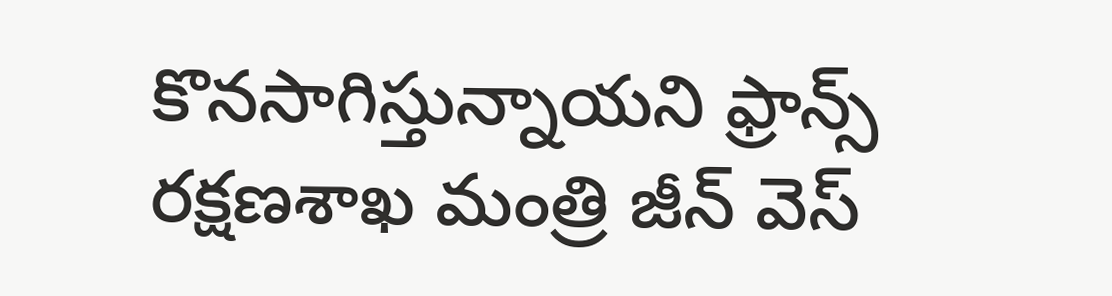కొనసాగిస్తున్నాయని ఫ్రాన్స్ రక్షణశాఖ మంత్రి జీన్ వెస్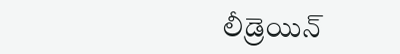లీడ్రెయిన్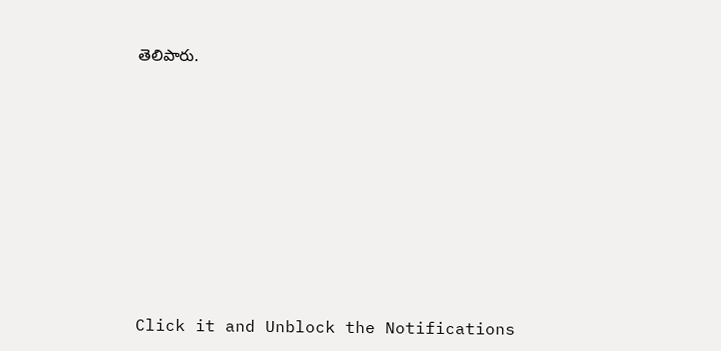తెలిపారు.












Click it and Unblock the Notifications